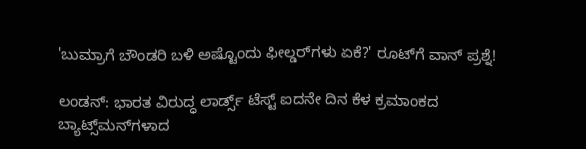'ಬುಮ್ರಾಗೆ ಬೌಂಡರಿ ಬಳಿ ಅಷ್ಟೊಂದು ಫೀಲ್ಡರ್‌ಗಳು ಏಕೆ?' ರೂಟ್‌ಗೆ ವಾನ್‌ ಪ್ರಶ್ನೆ!

ಲಂಡನ್‌: ಭಾರತ ವಿರುದ್ಧ ಲಾರ್ಡ್ಸ್‌ ಟೆಸ್ಟ್ ಐದನೇ ದಿನ ಕೆಳ ಕ್ರಮಾಂಕದ ಬ್ಯಾಟ್ಸ್‌ಮನ್‌ಗಳಾದ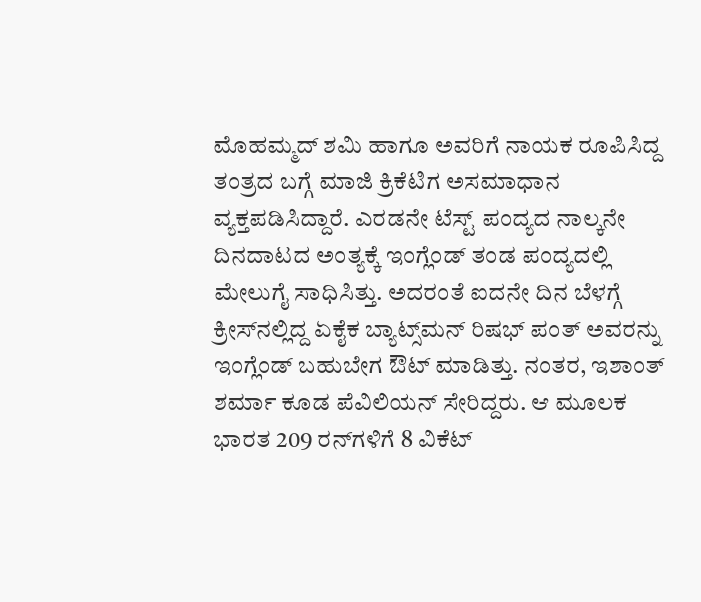ಮೊಹಮ್ಮದ್‌ ಶಮಿ ಹಾಗೂ ಅವರಿಗೆ ನಾಯಕ ರೂಪಿಸಿದ್ದ ತಂತ್ರದ ಬಗ್ಗೆ ಮಾಜಿ ಕ್ರಿಕೆಟಿಗ ಅಸಮಾಧಾನ ವ್ಯಕ್ತಪಡಿಸಿದ್ದಾರೆ. ಎರಡನೇ ಟೆಸ್ಟ್‌ ಪಂದ್ಯದ ನಾಲ್ಕನೇ ದಿನದಾಟದ ಅಂತ್ಯಕ್ಕೆ ಇಂಗ್ಲೆಂಡ್‌ ತಂಡ ಪಂದ್ಯದಲ್ಲಿ ಮೇಲುಗೈ ಸಾಧಿಸಿತ್ತು. ಅದರಂತೆ ಐದನೇ ದಿನ ಬೆಳಗ್ಗೆ ಕ್ರೀಸ್‌ನಲ್ಲಿದ್ದ ಏಕೈಕ ಬ್ಯಾಟ್ಸ್‌ಮನ್‌ ರಿಷಭ್‌ ಪಂತ್‌ ಅವರನ್ನು ಇಂಗ್ಲೆಂಡ್‌ ಬಹುಬೇಗ ಔಟ್‌ ಮಾಡಿತ್ತು. ನಂತರ, ಇಶಾಂತ್‌ ಶರ್ಮಾ ಕೂಡ ಪೆವಿಲಿಯನ್‌ ಸೇರಿದ್ದರು. ಆ ಮೂಲಕ ಭಾರತ 209 ರನ್‌ಗಳಿಗೆ 8 ವಿಕೆಟ್‌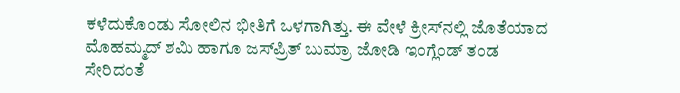ಕಳೆದುಕೊಂಡು ಸೋಲಿನ ಭೀತಿಗೆ ಒಳಗಾಗಿತ್ತು. ಈ ವೇಳೆ ಕ್ರೀಸ್‌ನಲ್ಲಿ ಜೊತೆಯಾದ ಮೊಹಮ್ಮದ್‌ ಶಮಿ ಹಾಗೂ ಜಸ್‌ಪ್ರಿತ್‌ ಬುಮ್ರಾ ಜೋಡಿ ಇಂಗ್ಲೆಂಡ್‌ ತಂಡ ಸೇರಿದಂತೆ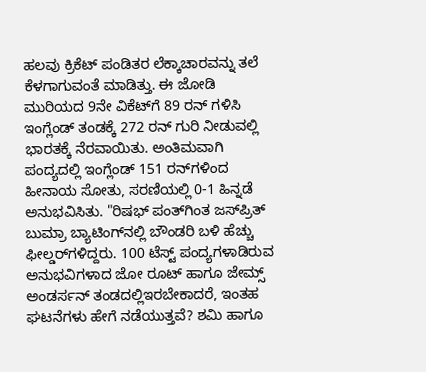ಹಲವು ಕ್ರಿಕೆಟ್‌ ಪಂಡಿತರ ಲೆಕ್ಕಾಚಾರವನ್ನು ತಲೆ ಕೆಳಗಾಗುವಂತೆ ಮಾಡಿತ್ತು. ಈ ಜೋಡಿ ಮುರಿಯದ 9ನೇ ವಿಕೆಟ್‌ಗೆ 89 ರನ್‌ ಗಳಿಸಿ ಇಂಗ್ಲೆಂಡ್‌ ತಂಡಕ್ಕೆ 272 ರನ್‌ ಗುರಿ ನೀಡುವಲ್ಲಿ ಭಾರತಕ್ಕೆ ನೆರವಾಯಿತು. ಅಂತಿಮವಾಗಿ ಪಂದ್ಯದಲ್ಲಿ ಇಂಗ್ಲೆಂಡ್‌ 151 ರನ್‌ಗಳಿಂದ ಹೀನಾಯ ಸೋತು, ಸರಣಿಯಲ್ಲಿ 0-1 ಹಿನ್ನಡೆ ಅನುಭವಿಸಿತು. "ರಿಷಭ್‌ ಪಂತ್‌ಗಿಂತ ಜಸ್‌ಪ್ರಿತ್‌ ಬುಮ್ರಾ ಬ್ಯಾಟಿಂಗ್‌ನಲ್ಲಿ ಬೌಂಡರಿ ಬಳಿ ಹೆಚ್ಚು ಫೀಲ್ಡರ್‌ಗಳಿದ್ದರು. 100 ಟೆಸ್ಟ್‌ ಪಂದ್ಯಗಳಾಡಿರುವ ಅನುಭವಿಗಳಾದ ಜೋ ರೂಟ್‌ ಹಾಗೂ ಜೇಮ್ಸ್ ಅಂಡರ್ಸನ್‌ ತಂಡದಲ್ಲಿಇರಬೇಕಾದರೆ, ಇಂತಹ ಘಟನೆಗಳು ಹೇಗೆ ನಡೆಯುತ್ತವೆ? ಶಮಿ ಹಾಗೂ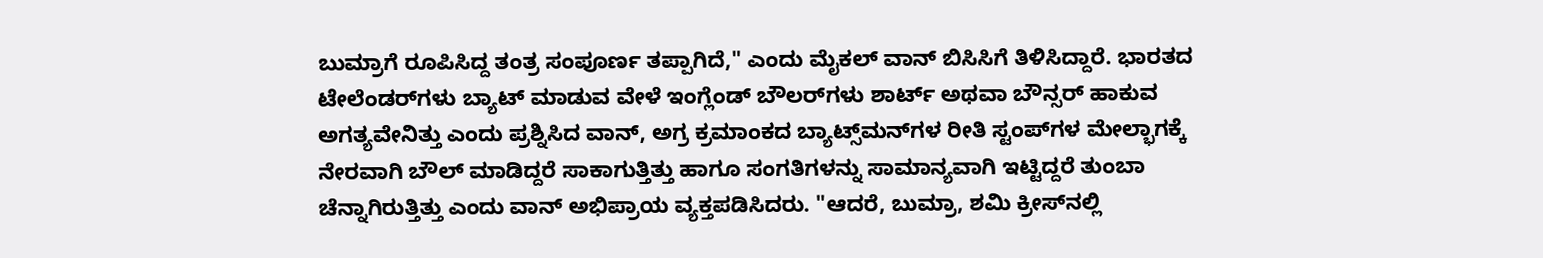ಬುಮ್ರಾಗೆ ರೂಪಿಸಿದ್ದ ತಂತ್ರ ಸಂಪೂರ್ಣ ತಪ್ಪಾಗಿದೆ," ಎಂದು ಮೈಕಲ್‌ ವಾನ್‌ ಬಿಸಿಸಿಗೆ ತಿಳಿಸಿದ್ದಾರೆ. ಭಾರತದ ಟೇಲೆಂಡರ್‌ಗಳು ಬ್ಯಾಟ್‌ ಮಾಡುವ ವೇಳೆ ಇಂಗ್ಲೆಂಡ್‌ ಬೌಲರ್‌ಗಳು ಶಾರ್ಟ್‌ ಅಥವಾ ಬೌನ್ಸರ್ ಹಾಕುವ ಅಗತ್ಯವೇನಿತ್ತು ಎಂದು ಪ್ರಶ್ನಿಸಿದ ವಾನ್‌, ಅಗ್ರ ಕ್ರಮಾಂಕದ ಬ್ಯಾಟ್ಸ್‌ಮನ್‌ಗಳ ರೀತಿ ಸ್ಟಂಪ್‌ಗಳ ಮೇಲ್ಭಾಗಕ್ಕೆ ನೇರವಾಗಿ ಬೌಲ್‌ ಮಾಡಿದ್ದರೆ ಸಾಕಾಗುತ್ತಿತ್ತು ಹಾಗೂ ಸಂಗತಿಗಳನ್ನು ಸಾಮಾನ್ಯವಾಗಿ ಇಟ್ಟಿದ್ದರೆ ತುಂಬಾ ಚೆನ್ನಾಗಿರುತ್ತಿತ್ತು ಎಂದು ವಾನ್‌ ಅಭಿಪ್ರಾಯ ವ್ಯಕ್ತಪಡಿಸಿದರು. "ಆದರೆ, ಬುಮ್ರಾ, ಶಮಿ ಕ್ರೀಸ್‌ನಲ್ಲಿ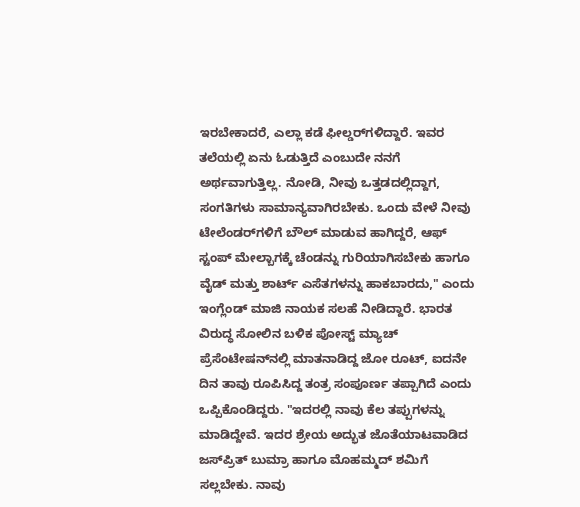ಇರಬೇಕಾದರೆ, ಎಲ್ಲಾ ಕಡೆ ಫೀಲ್ಡರ್‌ಗಳಿದ್ದಾರೆ. ಇವರ ತಲೆಯಲ್ಲಿ ಏನು ಓಡುತ್ತಿದೆ ಎಂಬುದೇ ನನಗೆ ಅರ್ಥವಾಗುತ್ತಿಲ್ಲ. ನೋಡಿ, ನೀವು ಒತ್ತಡದಲ್ಲಿದ್ದಾಗ, ಸಂಗತಿಗಳು ಸಾಮಾನ್ಯವಾಗಿರಬೇಕು. ಒಂದು ವೇಳೆ ನೀವು ಟೇಲೆಂಡರ್‌ಗಳಿಗೆ ಬೌಲ್‌ ಮಾಡುವ ಹಾಗಿದ್ದರೆ, ಆಫ್‌ ಸ್ಟಂಪ್‌ ಮೇಲ್ಬಾಗಕ್ಕೆ ಚೆಂಡನ್ನು ಗುರಿಯಾಗಿಸಬೇಕು ಹಾಗೂ ವೈಡ್‌ ಮತ್ತು ಶಾರ್ಟ್‌ ಎಸೆತಗಳನ್ನು ಹಾಕಬಾರದು," ಎಂದು ಇಂಗ್ಲೆಂಡ್‌ ಮಾಜಿ ನಾಯಕ ಸಲಹೆ ನೀಡಿದ್ದಾರೆ. ಭಾರತ ವಿರುದ್ಧ ಸೋಲಿನ ಬಳಿಕ ಪೋಸ್ಟ್‌ ಮ್ಯಾಚ್‌ ಪ್ರೆಸೆಂಟೇಷನ್‌ನಲ್ಲಿ ಮಾತನಾಡಿದ್ದ ಜೋ ರೂಟ್‌, ಐದನೇ ದಿನ ತಾವು ರೂಪಿಸಿದ್ದ ತಂತ್ರ ಸಂಪೂರ್ಣ ತಪ್ಪಾಗಿದೆ ಎಂದು ಒಪ್ಪಿಕೊಂಡಿದ್ದರು. "ಇದರಲ್ಲಿ ನಾವು ಕೆಲ ತಪ್ಪುಗಳನ್ನು ಮಾಡಿದ್ದೇವೆ. ಇದರ ಶ್ರೇಯ ಅದ್ಭುತ ಜೊತೆಯಾಟವಾಡಿದ ಜಸ್‌ಪ್ರಿತ್‌ ಬುಮ್ರಾ ಹಾಗೂ ಮೊಹಮ್ಮದ್‌ ಶಮಿಗೆ ಸಲ್ಲಬೇಕು. ನಾವು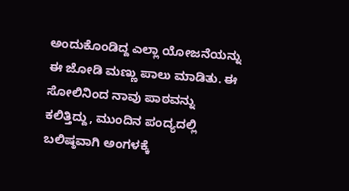ಅಂದುಕೊಂಡಿದ್ದ ಎಲ್ಲಾ ಯೋಜನೆಯನ್ನು ಈ ಜೋಡಿ ಮಣ್ಣು ಪಾಲು ಮಾಡಿತು. ಈ ಸೋಲಿನಿಂದ ನಾವು ಪಾಠವನ್ನು ಕಲಿತ್ತಿದ್ದು, ಮುಂದಿನ ಪಂದ್ಯದಲ್ಲಿ ಬಲಿಷ್ಠವಾಗಿ ಅಂಗಳಕ್ಕೆ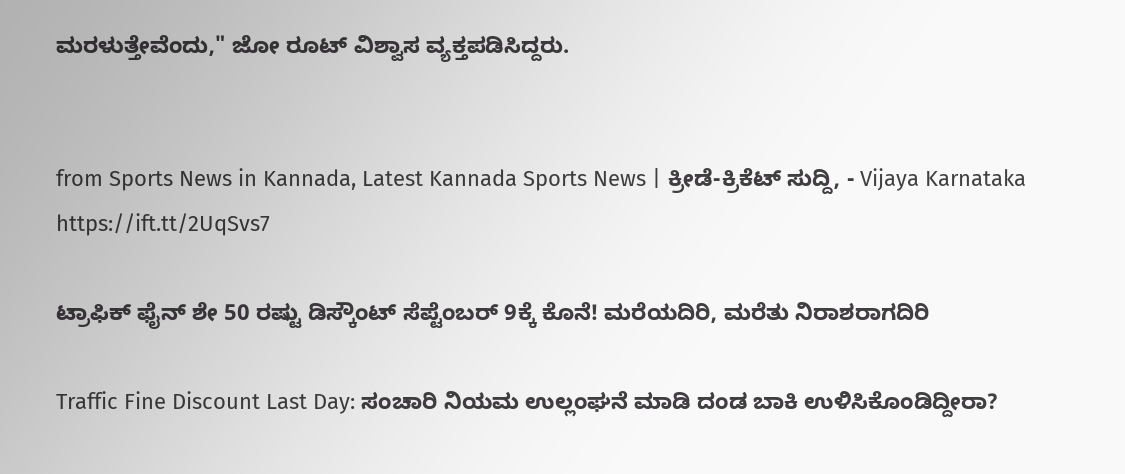ಮರಳುತ್ತೇವೆಂದು," ಜೋ ರೂಟ್‌ ವಿಶ್ವಾಸ ವ್ಯಕ್ತಪಡಿಸಿದ್ದರು.


from Sports News in Kannada, Latest Kannada Sports News | ಕ್ರೀಡೆ-ಕ್ರಿಕೆಟ್ ಸುದ್ದಿ, - Vijaya Karnataka https://ift.tt/2UqSvs7

ಟ್ರಾಫಿಕ್‌ ಫೈನ್‌ ಶೇ 50 ರಷ್ಟು ಡಿಸ್ಕೌಂಟ್‌ ಸೆಪ್ಟೆಂಬರ್‌ 9ಕ್ಕೆ ಕೊನೆ! ಮರೆಯದಿರಿ, ಮರೆತು ನಿರಾಶರಾಗದಿರಿ

Traffic Fine Discount Last Day: ಸಂಚಾರಿ ನಿಯಮ ಉಲ್ಲಂಘನೆ ಮಾಡಿ ದಂಡ ಬಾಕಿ ಉಳಿಸಿಕೊಂಡಿದ್ದೀರಾ?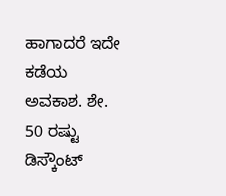ಹಾಗಾದರೆ ಇದೇ ಕಡೆಯ ಅವಕಾಶ. ಶೇ. 50 ರಷ್ಟು ಡಿಸ್ಕೌಂಟ್‌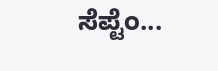ಸೆಪ್ಟೆಂ...